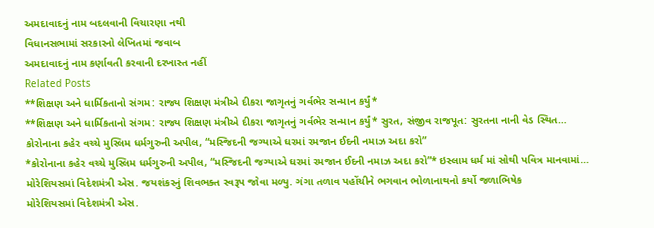અમદાવાદનું નામ બદલવાની વિચારણા નથી
વિધાનસભામાં સરકારનો લેખિતમાં જવાબ
અમદાવાદનું નામ કર્ણાવતી કરવાની દરખાસ્ત નહીં
Related Posts
**શિક્ષણ અને ધાર્મિકતાનો સંગમ: રાજ્ય શિક્ષણ મંત્રીએ દીકરા જાગૃતનું ગર્વભેર સન્માન કર્યું*
**શિક્ષણ અને ધાર્મિકતાનો સંગમ: રાજ્ય શિક્ષણ મંત્રીએ દીકરા જાગૃતનું ગર્વભેર સન્માન કર્યું* સુરત, સંજીવ રાજપૂત: સુરતના નાની વેડ સ્થિત…
કોરોનાના કહેર વચ્ચે મુસ્લિમ ધર્મગુરુની અપીલ, “મસ્જિદની જગ્યાએ ઘરમાં રમજાન ઈદની નમાઝ અદા કરો”
*કોરોનાના કહેર વચ્ચે મુસ્લિમ ધર્મગુરુની અપીલ, “મસ્જિદની જગ્યાએ ઘરમાં રમજાન ઈદની નમાઝ અદા કરો”* ઇસ્લામ ધર્મ માં સોથી પવિત્ર માનવામાં…
મોરેશિયસમાં વિદેશમંત્રી એસ. જયશંકરનું શિવભક્ત સ્વરૂપ જોવા મળ્યુ. ગંગા તળાવ પહોંચીને ભગવાન ભોળાનાથનો કર્યો જળાભિષેક
મોરેશિયસમાં વિદેશમંત્રી એસ.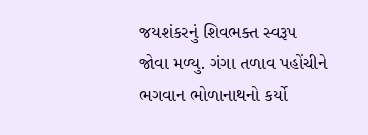જયશંકરનું શિવભક્ત સ્વરૂપ જોવા મળ્યુ. ગંગા તળાવ પહોંચીને ભગવાન ભોળાનાથનો કર્યો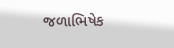જળાભિષેક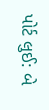પોર્ટ લુઈ: બે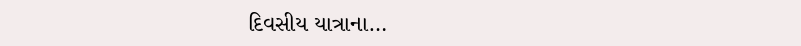દિવસીય યાત્રાના…